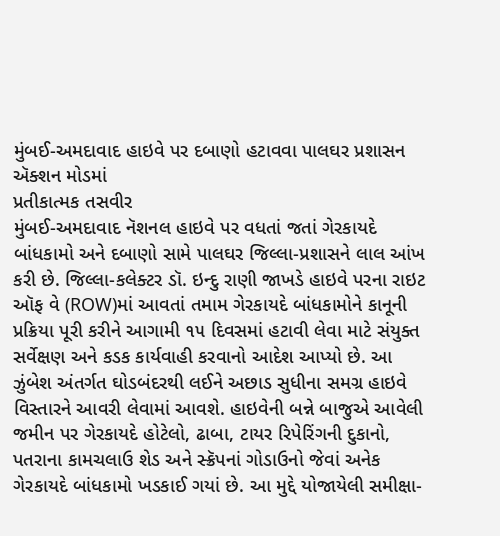મુંબઈ-અમદાવાદ હાઇવે પર દબાણો હટાવવા પાલઘર પ્રશાસન ઍક્શન મોડમાં
પ્રતીકાત્મક તસવીર
મુંબઈ-અમદાવાદ નૅશનલ હાઇવે પર વધતાં જતાં ગેરકાયદે બાંધકામો અને દબાણો સામે પાલઘર જિલ્લા-પ્રશાસને લાલ આંખ કરી છે. જિલ્લા-કલેક્ટર ડૉ. ઇન્દુ રાણી જાખડે હાઇવે પરના રાઇટ ઑફ વે (ROW)માં આવતાં તમામ ગેરકાયદે બાંધકામોને કાનૂની પ્રક્રિયા પૂરી કરીને આગામી ૧૫ દિવસમાં હટાવી લેવા માટે સંયુક્ત સર્વેક્ષણ અને કડક કાર્યવાહી કરવાનો આદેશ આપ્યો છે. આ ઝુંબેશ અંતર્ગત ઘોડબંદરથી લઈને અછાડ સુધીના સમગ્ર હાઇવે વિસ્તારને આવરી લેવામાં આવશે. હાઇવેની બન્ને બાજુએ આવેલી જમીન પર ગેરકાયદે હોટેલો, ઢાબા, ટાયર રિપેરિંગની દુકાનો, પતરાના કામચલાઉ શેડ અને સ્ક્રૅપનાં ગોડાઉનો જેવાં અનેક ગેરકાયદે બાંધકામો ખડકાઈ ગયાં છે. આ મુદ્દે યોજાયેલી સમીક્ષા-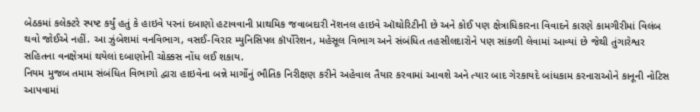બેઠકમાં કલેક્ટરે સ્પષ્ટ કર્યું હતું કે હાઇવે પરનાં દબાણો હટાવવાની પ્રાથમિક જવાબદારી નૅશનલ હાઇવે ઑથોરિટીની છે અને કોઈ પણ ક્ષેત્રાધિકારના વિવાદને કારણે કામગીરીમાં વિલંબ થવો જોઈએ નહીં. આ ઝુંબેશમાં વનવિભાગ, વસઈ-વિરાર મ્યુનિસિપલ કૉર્પોરેશન, મહેસૂલ વિભાગ અને સંબંધિત તહસીલદારોને પણ સાંકળી લેવામાં આવ્યાં છે જેથી તુંગારેશ્વર સહિતના વનક્ષેત્રમાં થયેલાં દબાણોની ચોક્કસ નોંધ લઈ શકાય.
નિયમ મુજબ તમામ સંબંધિત વિભાગો દ્વારા હાઇવેના બન્ને માર્ગોનું ભૌતિક નિરીક્ષણ કરીને અહેવાલ તૈયાર કરવામાં આવશે અને ત્યાર બાદ ગેરકાયદે બાંધકામ કરનારાઓને કાનૂની નોટિસ આપવામાં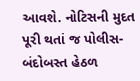આવશે. નોટિસની મુદત પૂરી થતાં જ પોલીસ-બંદોબસ્ત હેઠળ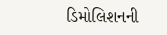ડિમોલિશનની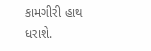કામગીરી હાથ ધરાશે.